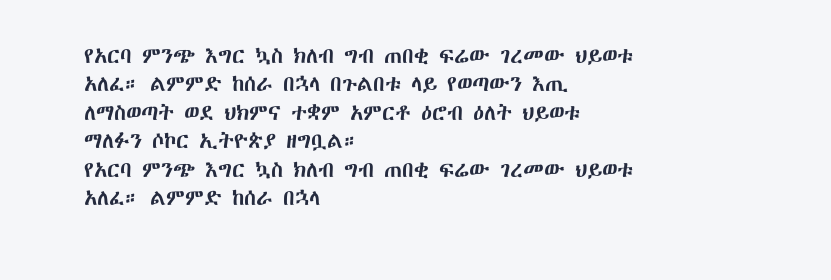የአርባ ምንጭ እግር ኳስ ክለብ ግብ ጠበቂ ፍሬው ገረመው ህይወቱ አለፈ። ልምምድ ከሰራ በኋላ በጉልበቱ ላይ የወጣውን እጢ ለማስወጣት ወደ ህክምና ተቋም አምርቶ ዕሮብ ዕለት ህይወቱ ማለፉን ሶኮር ኢትዮጵያ ዘግቧል።
የአርባ ምንጭ እግር ኳስ ክለብ ግብ ጠበቂ ፍሬው ገረመው ህይወቱ አለፈ። ልምምድ ከሰራ በኋላ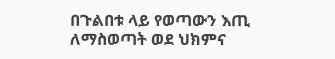በጉልበቱ ላይ የወጣውን እጢ ለማስወጣት ወደ ህክምና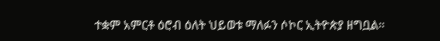ተቋም አምርቶ ዕሮብ ዕለት ህይወቱ ማለፉን ሶኮር ኢትዮጵያ ዘግቧል።